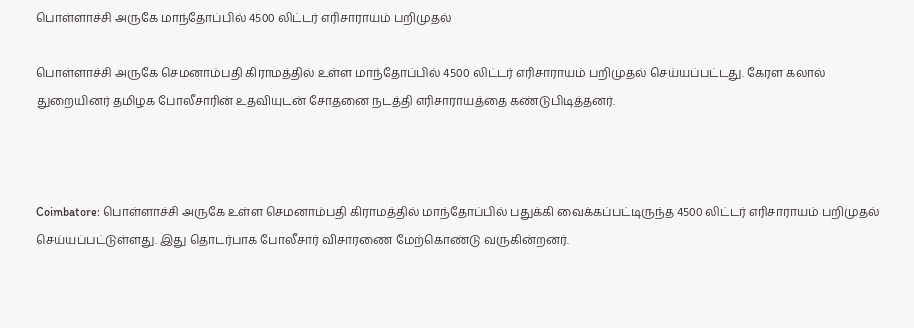பொள்ளாச்சி அருகே மாந்தோப்பில் 4500 லிட்டர் எரிசாராயம் பறிமுதல்

பொள்ளாச்சி அருகே செமனாம்பதி கிராமத்தில் உள்ள மாந்தோப்பில் 4500 லிட்டர் எரிசாராயம் பறிமுதல் செய்யப்பட்டது. கேரள கலால் துறையினர் தமிழக போலீசாரின் உதவியுடன் சோதனை நடத்தி எரிசாராயத்தை கண்டுபிடித்தனர்.



Coimbatore: பொள்ளாச்சி அருகே உள்ள செமனாம்பதி கிராமத்தில் மாந்தோப்பில் பதுக்கி வைக்கப்பட்டிருந்த 4500 லிட்டர் எரிசாராயம் பறிமுதல் செய்யப்பட்டுள்ளது. இது தொடர்பாக போலீசார் விசாரணை மேற்கொண்டு வருகின்றனர்.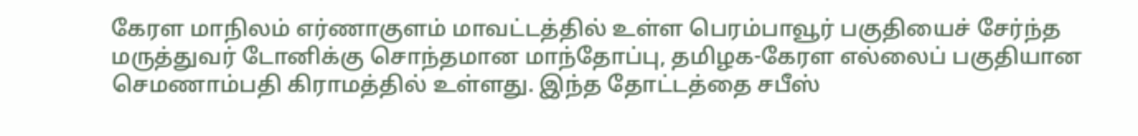கேரள மாநிலம் எர்ணாகுளம் மாவட்டத்தில் உள்ள பெரம்பாவூர் பகுதியைச் சேர்ந்த மருத்துவர் டோனிக்கு சொந்தமான மாந்தோப்பு, தமிழக-கேரள எல்லைப் பகுதியான செமணாம்பதி கிராமத்தில் உள்ளது. இந்த தோட்டத்தை சபீஸ்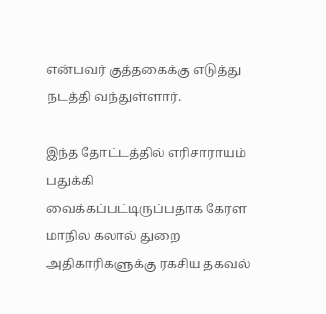என்பவர் குத்தகைக்கு எடுத்து நடத்தி வந்துள்ளார்.

இந்த தோட்டத்தில் எரிசாராயம் பதுக்கி வைக்கப்பட்டிருப்பதாக கேரள மாநில கலால் துறை அதிகாரிகளுக்கு ரகசிய தகவல்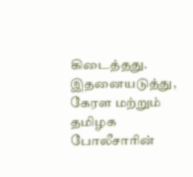கிடைத்தது. இதனையடுத்து, கேரள மற்றும் தமிழக போலீசாரின்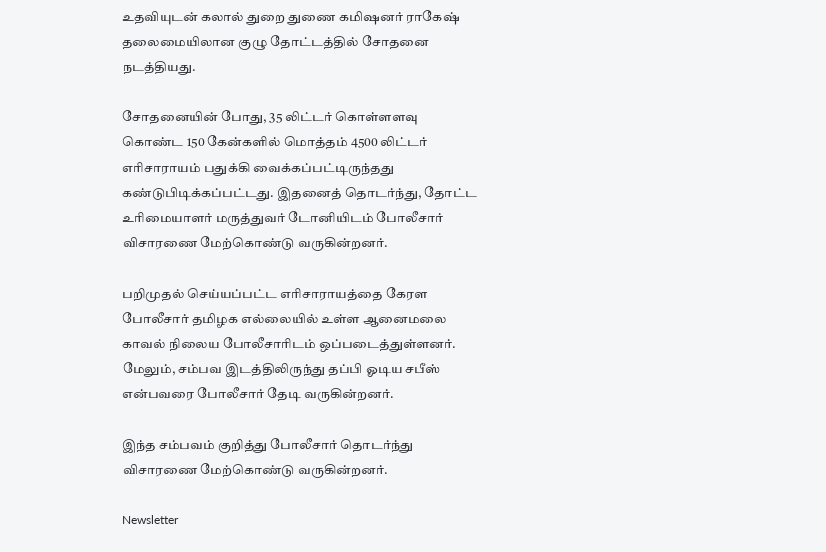உதவியுடன் கலால் துறை துணை கமிஷனர் ராகேஷ் தலைமையிலான குழு தோட்டத்தில் சோதனை நடத்தியது.

சோதனையின் போது, 35 லிட்டர் கொள்ளளவு கொண்ட 150 கேன்களில் மொத்தம் 4500 லிட்டர் எரிசாராயம் பதுக்கி வைக்கப்பட்டிருந்தது கண்டுபிடிக்கப்பட்டது. இதனைத் தொடர்ந்து, தோட்ட உரிமையாளர் மருத்துவர் டோனியிடம் போலீசார் விசாரணை மேற்கொண்டு வருகின்றனர்.

பறிமுதல் செய்யப்பட்ட எரிசாராயத்தை கேரள போலீசார் தமிழக எல்லையில் உள்ள ஆனைமலை காவல் நிலைய போலீசாரிடம் ஒப்படைத்துள்ளனர். மேலும், சம்பவ இடத்திலிருந்து தப்பி ஓடிய சபீஸ் என்பவரை போலீசார் தேடி வருகின்றனர்.

இந்த சம்பவம் குறித்து போலீசார் தொடர்ந்து விசாரணை மேற்கொண்டு வருகின்றனர்.

Newsletter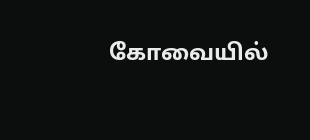கோவையில்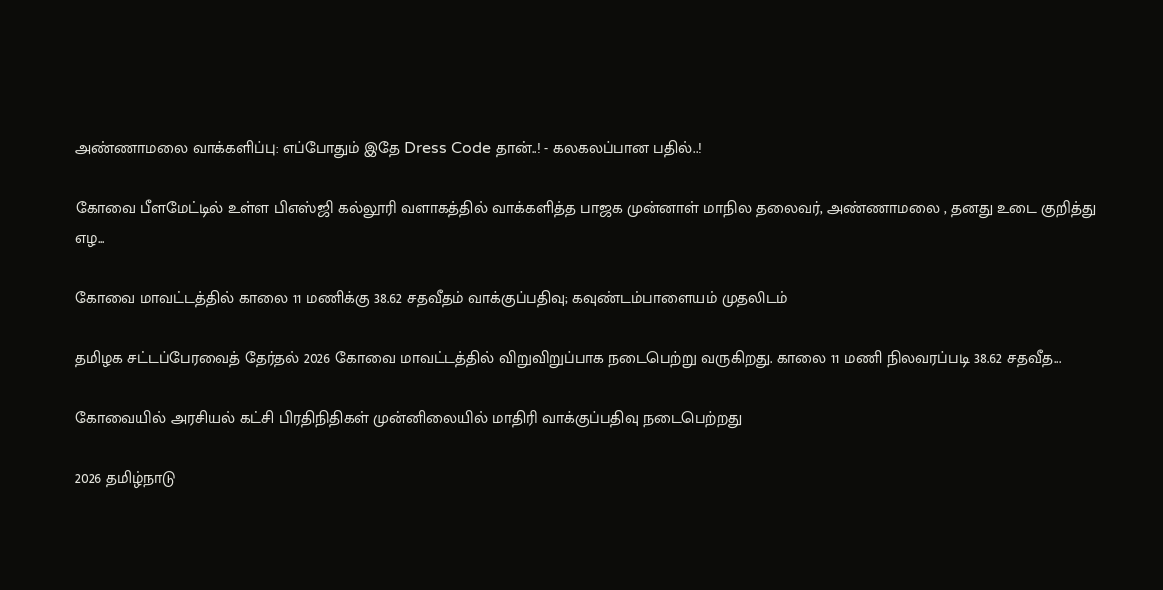அண்ணாமலை வாக்களிப்பு: எப்போதும் இதே Dress Code தான்..! - கலகலப்பான பதில்..!

கோவை பீளமேட்டில் உள்ள பிஎஸ்ஜி கல்லூரி வளாகத்தில் வாக்களித்த பாஜக முன்னாள் மாநில தலைவர், அண்ணாமலை , தனது உடை குறித்து எழ...

கோவை மாவட்டத்தில் காலை 11 மணிக்கு 38.62 சதவீதம் வாக்குப்பதிவு; கவுண்டம்பாளையம் முதலிடம்

தமிழக சட்டப்பேரவைத் தேர்தல் 2026 கோவை மாவட்டத்தில் விறுவிறுப்பாக நடைபெற்று வருகிறது. காலை 11 மணி நிலவரப்படி 38.62 சதவீத...

கோவையில் அரசியல் கட்சி பிரதிநிதிகள் முன்னிலையில் மாதிரி வாக்குப்பதிவு நடைபெற்றது

2026 தமிழ்நாடு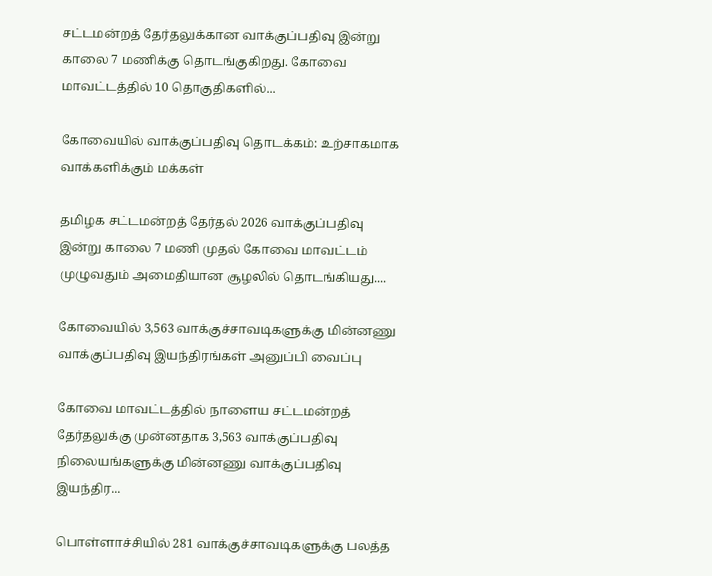சட்டமன்றத் தேர்தலுக்கான வாக்குப்பதிவு இன்று காலை 7 மணிக்கு தொடங்குகிறது. கோவை மாவட்டத்தில் 10 தொகுதிகளில்...

கோவையில் வாக்குப்பதிவு தொடக்கம்: உற்சாகமாக வாக்களிக்கும் மக்கள்

தமிழக சட்டமன்றத் தேர்தல் 2026 வாக்குப்பதிவு இன்று காலை 7 மணி முதல் கோவை மாவட்டம் முழுவதும் அமைதியான சூழலில் தொடங்கியது....

கோவையில் 3,563 வாக்குச்சாவடிகளுக்கு மின்னணு வாக்குப்பதிவு இயந்திரங்கள் அனுப்பி வைப்பு

கோவை மாவட்டத்தில் நாளைய சட்டமன்றத் தேர்தலுக்கு முன்னதாக 3,563 வாக்குப்பதிவு நிலையங்களுக்கு மின்னணு வாக்குப்பதிவு இயந்திர...

பொள்ளாச்சியில் 281 வாக்குச்சாவடிகளுக்கு பலத்த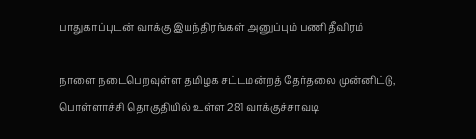பாதுகாப்புடன் வாக்கு இயந்திரங்கள் அனுப்பும் பணி தீவிரம்

நாளை நடைபெறவுள்ள தமிழக சட்டமன்றத் தேர்தலை முன்னிட்டு, பொள்ளாச்சி தொகுதியில் உள்ள 281 வாக்குச்சாவடி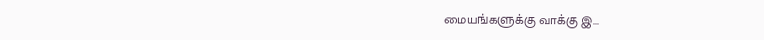மையங்களுக்கு வாக்கு இ...